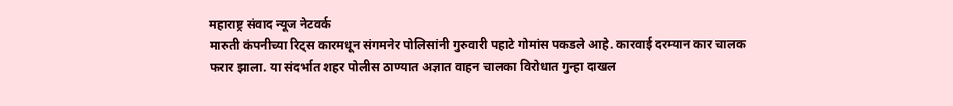महाराष्ट्र संवाद न्यूज नेटवर्क
मारुती कंपनीच्या रिट्स कारमधून संगमनेर पोलिसांनी गुरुवारी पहाटे गोमांस पकडले आहे. कारवाई दरम्यान कार चालक फरार झाला. या संदर्भात शहर पोलीस ठाण्यात अज्ञात वाहन चालका विरोधात गुन्हा दाखल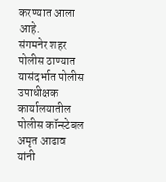करण्यात आला आहे.
संगमनेर शहर पोलीस ठाण्यात यासंदर्भात पोलीस उपाधीक्षक कार्यालयातील पोलीस कॉन्स्टेबल अमृत आढाव यांनी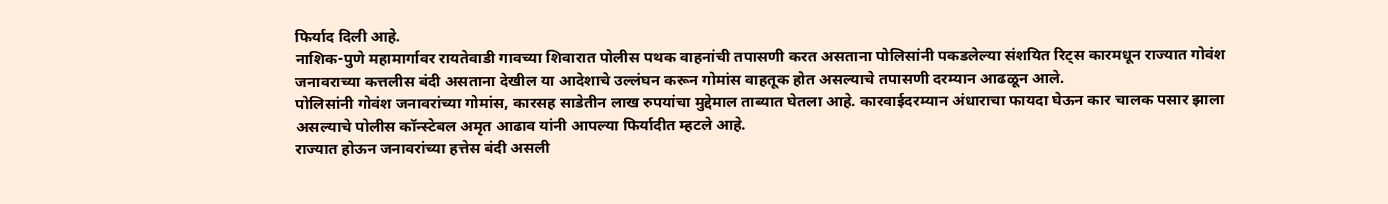फिर्याद दिली आहे.
नाशिक-पुणे महामार्गावर रायतेवाडी गावच्या शिवारात पोलीस पथक वाहनांची तपासणी करत असताना पोलिसांनी पकडलेल्या संशयित रिट्स कारमधून राज्यात गोवंश जनावराच्या कत्तलीस बंदी असताना देखील या आदेशाचे उल्लंघन करून गोमांस वाहतूक होत असल्याचे तपासणी दरम्यान आढळून आले.
पोलिसांनी गोवंश जनावरांच्या गोमांस, कारसह साडेतीन लाख रुपयांचा मुद्देमाल ताब्यात घेतला आहे. कारवाईदरम्यान अंधाराचा फायदा घेऊन कार चालक पसार झाला असल्याचे पोलीस कॉन्स्टेबल अमृत आढाव यांनी आपल्या फिर्यादीत म्हटले आहे.
राज्यात होऊन जनावरांच्या हत्तेस बंदी असली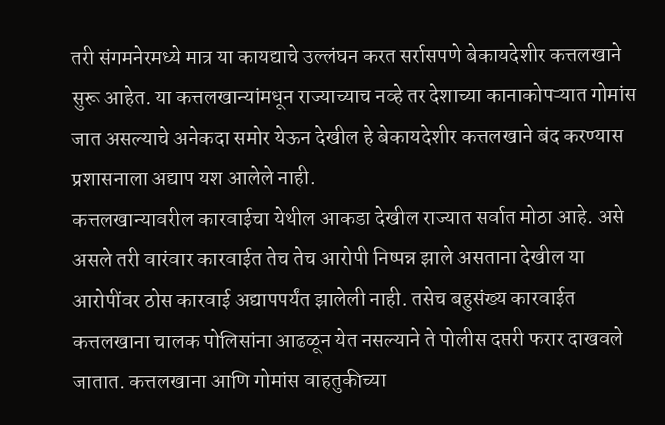तरी संगमनेरमध्ये मात्र या कायद्याचे उल्लंघन करत सर्रासपणे बेकायदेशीर कत्तलखाने सुरू आहेत. या कत्तलखान्यांमधून राज्याच्याच नव्हे तर देशाच्या कानाकोपऱ्यात गोमांस जात असल्याचे अनेकदा समोर येऊन देखील हे बेकायदेशीर कत्तलखाने बंद करण्यास प्रशासनाला अद्याप यश आलेले नाही.
कत्तलखान्यावरील कारवाईचा येथील आकडा देखील राज्यात सर्वात मोठा आहे. असे असले तरी वारंवार कारवाईत तेच तेच आरोपी निष्पन्न झाले असताना देखील या आरोपींवर ठोस कारवाई अद्यापपर्यंत झालेली नाही. तसेच बहुसंख्य कारवाईत कत्तलखाना चालक पोलिसांना आढळून येत नसल्याने ते पोलीस दप्तरी फरार दाखवले जातात. कत्तलखाना आणि गोमांस वाहतुकीच्या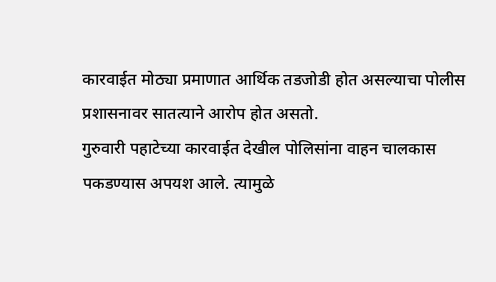कारवाईत मोठ्या प्रमाणात आर्थिक तडजोडी होत असल्याचा पोलीस प्रशासनावर सातत्याने आरोप होत असतो.
गुरुवारी पहाटेच्या कारवाईत देखील पोलिसांना वाहन चालकास पकडण्यास अपयश आले. त्यामुळे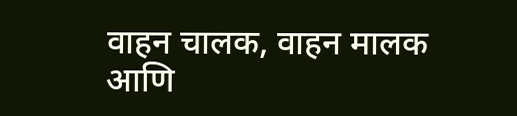वाहन चालक, वाहन मालक आणि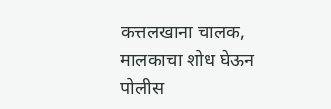कत्तलखाना चालक, मालकाचा शोध घेऊन पोलीस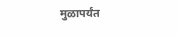मुळापर्यंत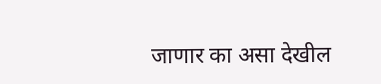जाणार का असा देखील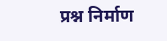प्रश्न निर्माण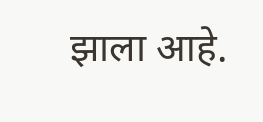झाला आहे.